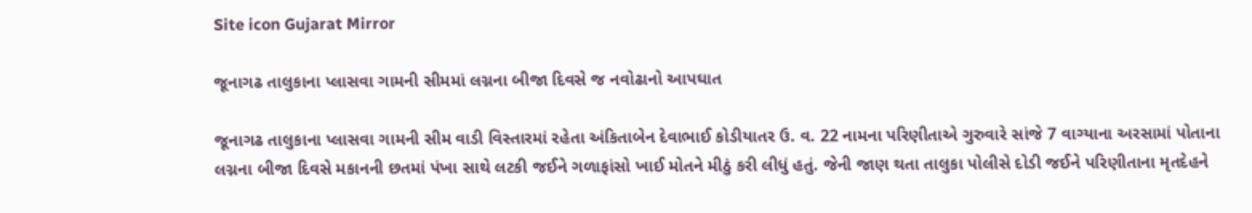Site icon Gujarat Mirror

જૂનાગઢ તાલુકાના પ્લાસવા ગામની સીમમાં લગ્નના બીજા દિવસે જ નવોઢાનો આપઘાત

જૂનાગઢ તાલુકાના પ્લાસવા ગામની સીમ વાડી વિસ્તારમાં રહેતા અંકિતાબેન દેવાભાઈ કોડીયાતર ઉ. વ. 22 નામના પરિણીતાએ ગુરુવારે સાંજે 7 વાગ્યાના અરસામાં પોતાના લગ્નના બીજા દિવસે મકાનની છતમાં પંખા સાથે લટકી જઈને ગળાફાંસો ખાઈ મોતને મીઠું કરી લીધું હતું. જેની જાણ થતા તાલુકા પોલીસે દોડી જઈને પરિણીતાના મૃતદેહને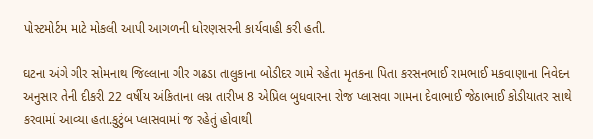પોસ્ટમોર્ટમ માટે મોકલી આપી આગળની ધોરણસરની કાર્યવાહી કરી હતી.

ઘટના અંગે ગીર સોમનાથ જિલ્લાના ગીર ગઢડા તાલુકાના બોડીદર ગામે રહેતા મૃતકના પિતા કરસનભાઈ રામભાઈ મકવાણાના નિવેદન અનુસાર તેની દીકરી 22 વર્ષીય અંકિતાના લગ્ન તારીખ 8 એપ્રિલ બુધવારના રોજ પ્લાસવા ગામના દેવાભાઈ જેઠાભાઈ કોડીયાતર સાથે કરવામાં આવ્યા હતા.કુટુંબ પ્લાસવામાં જ રહેતું હોવાથી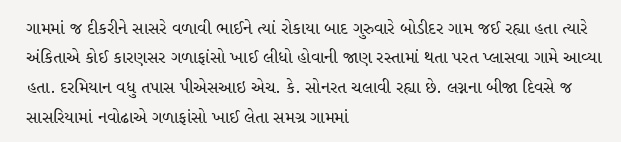ગામમાં જ દીકરીને સાસરે વળાવી ભાઈને ત્યાં રોકાયા બાદ ગુરુવારે બોડીદર ગામ જઈ રહ્યા હતા ત્યારે અંકિતાએ કોઈ કારણસર ગળાફાંસો ખાઈ લીધો હોવાની જાણ રસ્તામાં થતા પરત પ્લાસવા ગામે આવ્યા હતા. દરમિયાન વધુ તપાસ પીએસઆઇ એચ. કે. સોનરત ચલાવી રહ્યા છે. લગ્નના બીજા દિવસે જ સાસરિયામાં નવોઢાએ ગળાફાંસો ખાઈ લેતા સમગ્ર ગામમાં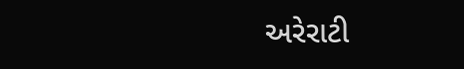અરેરાટી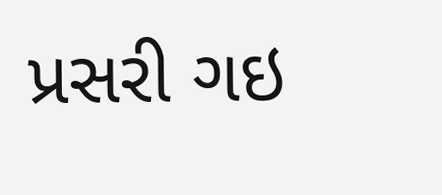પ્રસરી ગઇ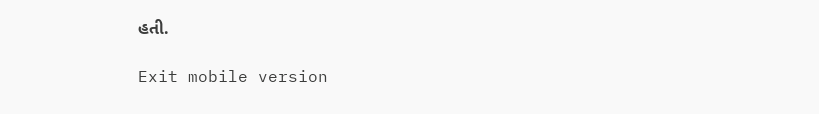હતી.

Exit mobile version